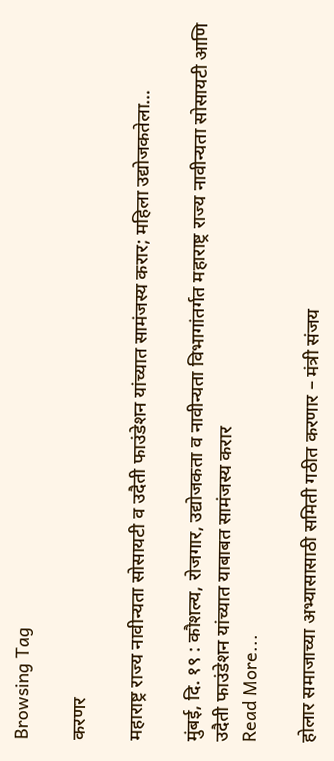Browsing Tag

करणर

महाराष्ट्र राज्य नावीन्यता सोसायटी व उदैती फाउंडेशन यांच्यात सामंजस्य करार; महिला उद्योजकतेला…

मुंबई, दि. १९ : कौशल्य, रोजगार, उद्योजकता व नावीन्यता विभागांतर्गत महाराष्ट्र राज्य नावीन्यता सोसायटी आणि उदैती फाउंडेशन यांच्यात याबाबत सामंजस्य करार
Read More...

होलार समाजाच्या अभ्यासासाठी समिती गठीत करणार – मंत्री संजय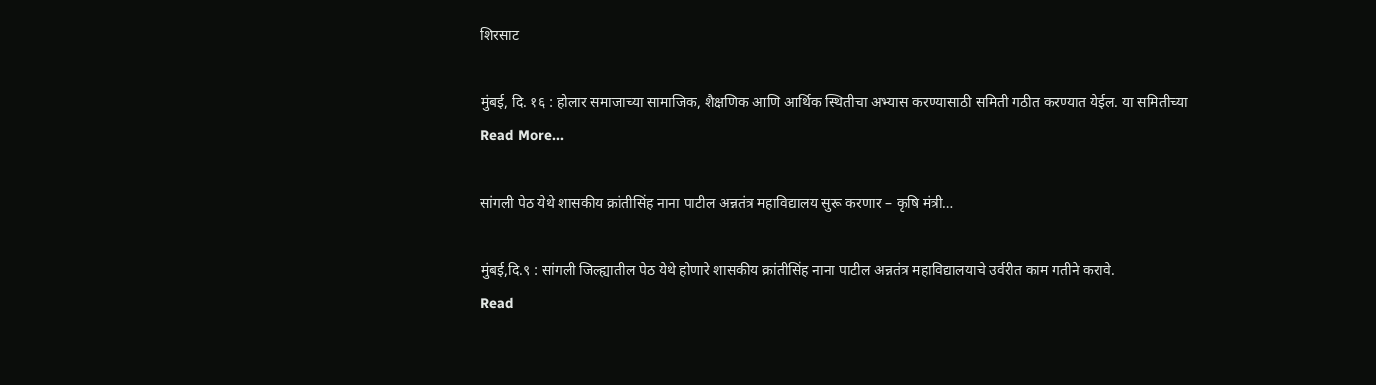शिरसाट

मुंबई, दि. १६ : होलार समाजाच्या सामाजिक, शैक्षणिक आणि आर्थिक स्थितीचा अभ्यास करण्यासाठी समिती गठीत करण्यात येईल. या समितीच्या
Read More...

सांगली पेठ येथे शासकीय क्रांतीसिंह नाना पाटील अन्नतंत्र महाविद्यालय सुरू करणार – कृषि मंत्री…

मुंबई,दि.९ : सांगली जिल्ह्यातील पेठ येथे होणारे शासकीय क्रांतीसिंह नाना पाटील अन्नतंत्र महाविद्यालयाचे उर्वरीत काम गतीने करावे.
Read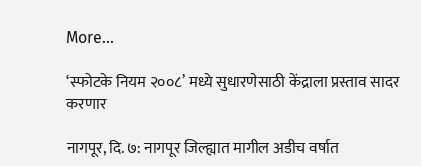More...

‘स्फोटके नियम २००८’ मध्ये सुधारणेसाठी केंद्राला प्रस्ताव सादर करणार

नागपूर, दि. ७: नागपूर जिल्ह्यात मागील अडीच वर्षात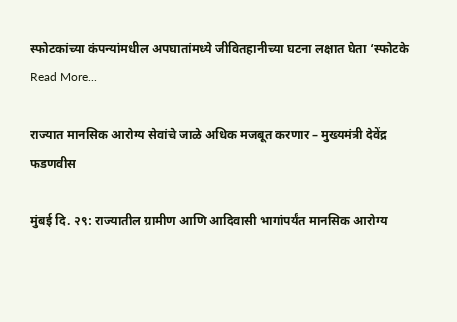स्फोटकांच्या कंपन्यांमधील अपघातांमध्ये जीवितहानीच्या घटना लक्षात घेता ‘स्फोटके
Read More...

राज्यात मानसिक आरोग्य सेवांचे जाळे अधिक मजबूत करणार – मुख्यमंत्री देवेंद्र फडणवीस

मुंबई दि. २९: राज्यातील ग्रामीण आणि आदिवासी भागांपर्यंत मानसिक आरोग्य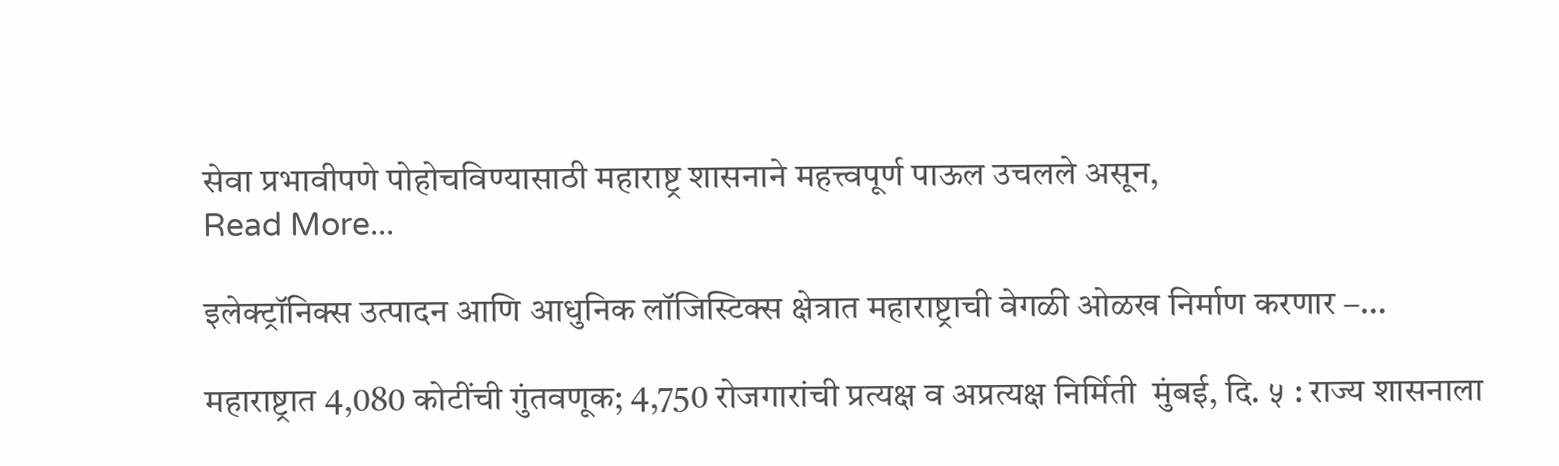सेवा प्रभावीपणे पोहोचविण्यासाठी महाराष्ट्र शासनाने महत्त्वपूर्ण पाऊल उचलले असून,
Read More...

इलेक्ट्रॉनिक्स उत्पादन आणि आधुनिक लॉजिस्टिक्स क्षेत्रात महाराष्ट्राची वेगळी ओळख निर्माण करणार –…

महाराष्ट्रात 4,080 कोटींची गुंतवणूक; 4,750 रोजगारांची प्रत्यक्ष व अप्रत्यक्ष निर्मिती  मुंबई, दि. ५ : राज्य शासनाला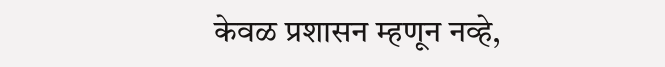केवळ प्रशासन म्हणून नव्हे,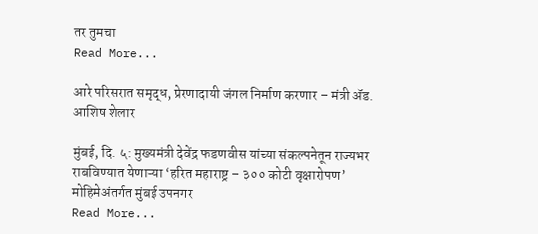तर तुमचा
Read More...

आरे परिसरात समृद्ध, प्रेरणादायी जंगल निर्माण करणार – मंत्री ॲड. आशिष शेलार

मुंबई, दि. ५: मुख्यमंत्री देवेंद्र फडणवीस यांच्या संकल्पनेतून राज्यभर राबविण्यात येणाऱ्या ‘हरित महाराष्ट्र – ३०० कोटी वृक्षारोपण’ मोहिमेअंतर्गत मुंबई उपनगर
Read More...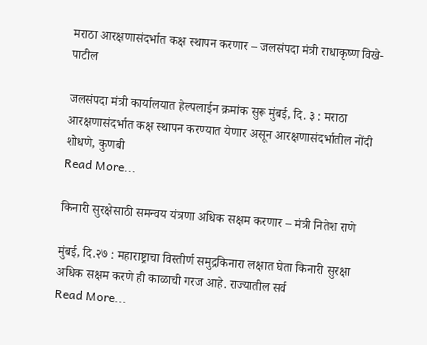मराठा आरक्षणासंदर्भात कक्ष स्थापन करणार – जलसंपदा मंत्री राधाकृष्ण विखे-पाटील

जलसंपदा मंत्री कार्यालयात हेल्पलाईन क्रमांक सुरू मुंबई, दि. ३ : मराठा आरक्षणासंदर्भात कक्ष स्थापन करण्यात येणार असून आरक्षणासंदर्भातील नोंदी शोधणे, कुणबी
Read More...

किनारी सुरक्षेसाठी समन्वय यंत्रणा अधिक सक्षम करणार – मंत्री नितेश राणे

मुंबई, दि.२७ : महाराष्ट्राचा विस्तीर्ण समुद्रकिनारा लक्षात घेता किनारी सुरक्षा अधिक सक्षम करणे ही काळाची गरज आहे. राज्यातील सर्व
Read More...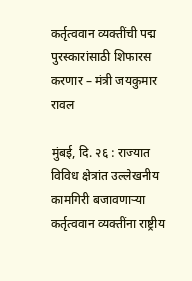कर्तृत्ववान व्यक्तींची पद्म पुरस्कारांसाठी शिफारस करणार – मंत्री जयकुमार रावल

मुंबई, दि. २६ : राज्यात विविध क्षेत्रांत उल्लेखनीय कामगिरी बजावणाऱ्या कर्तृत्ववान व्यक्तींना राष्ट्रीय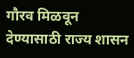गौरव मिळवून देण्यासाठी राज्य शासन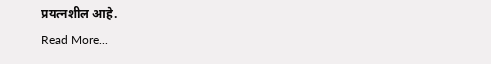प्रयत्नशील आहे.
Read More...